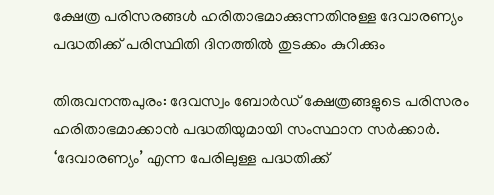ക്ഷേത്ര പരിസരങ്ങൾ ഹരിതാഭമാക്കുന്നതിനുള്ള ദേവാരണ്യം പദ്ധതിക്ക് പരിസ്ഥിതി ദിനത്തിൽ തുടക്കം കുറിക്കും

തിരുവനന്തപുരം: ദേവസ്വം ബോർഡ് ക്ഷേത്രങ്ങളുടെ പരിസരം ഹരിതാഭമാക്കാൻ പദ്ധതിയുമായി സംസ്ഥാന സർക്കാർ. ‘ദേവാരണ്യം’ എന്ന പേരിലുള്ള പദ്ധതിക്ക്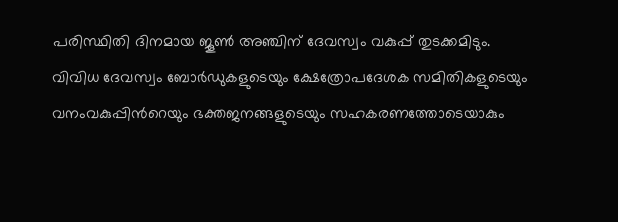പരിസ്ഥിതി ദിനമായ ജൂൺ അഞ്ചിന് ദേവസ്വം വകുപ്പ് തുടക്കമിടും. വിവിധ ദേവസ്വം ബോർഡുകളുടെയും ക്ഷേത്രോപദേശക സമിതികളുടെയും വനംവകുപ്പിൻറെയും ഭക്തജനങ്ങളുടെയും സഹകരണത്തോടെയാകും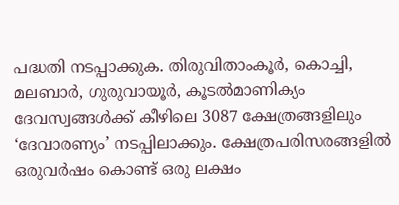പദ്ധതി നടപ്പാക്കുക. തിരുവിതാംകൂർ, കൊച്ചി, മലബാർ, ഗുരുവായൂർ, കൂടൽമാണിക്യം ദേവസ്വങ്ങൾക്ക് കീഴിലെ 3087 ക്ഷേത്രങ്ങളിലും ‘ദേവാരണ്യം’ നടപ്പിലാക്കും. ക്ഷേത്രപരിസരങ്ങളിൽ ഒരുവർഷം കൊണ്ട് ഒരു ലക്ഷം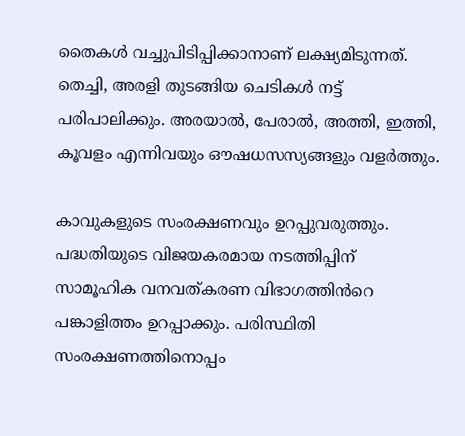തൈകൾ വച്ചുപിടിപ്പിക്കാനാണ് ലക്ഷ്യമിടുന്നത്. തെച്ചി, അരളി തുടങ്ങിയ ചെടികൾ നട്ട് പരിപാലിക്കും. അരയാൽ, പേരാൽ, അത്തി, ഇത്തി, കൂവളം എന്നിവയും ഔഷധസസ്യങ്ങളും വളർത്തും.

കാവുകളുടെ സംരക്ഷണവും ഉറപ്പുവരുത്തും. പദ്ധതിയുടെ വിജയകരമായ നടത്തിപ്പിന് സാമൂഹിക വനവത്കരണ വിഭാഗത്തിൻറെ പങ്കാളിത്തം ഉറപ്പാക്കും. പരിസ്ഥിതി സംരക്ഷണത്തിനൊപ്പം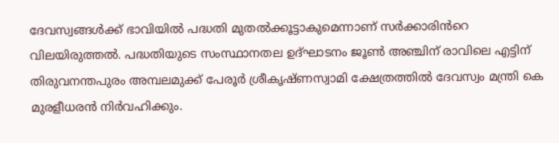ദേവസ്വങ്ങൾക്ക് ഭാവിയിൽ പദ്ധതി മുതൽക്കൂട്ടാകുമെന്നാണ് സർക്കാരിൻറെ വിലയിരുത്തൽ. പദ്ധതിയുടെ സംസ്ഥാനതല ഉദ്ഘാടനം ജൂൺ അഞ്ചിന് രാവിലെ എട്ടിന് തിരുവനന്തപുരം അമ്പലമുക്ക് പേരൂർ ശ്രീകൃഷ്ണസ്വാമി ക്ഷേത്രത്തിൽ ദേവസ്വം മന്ത്രി കെ മുരളീധരൻ നിർവഹിക്കും.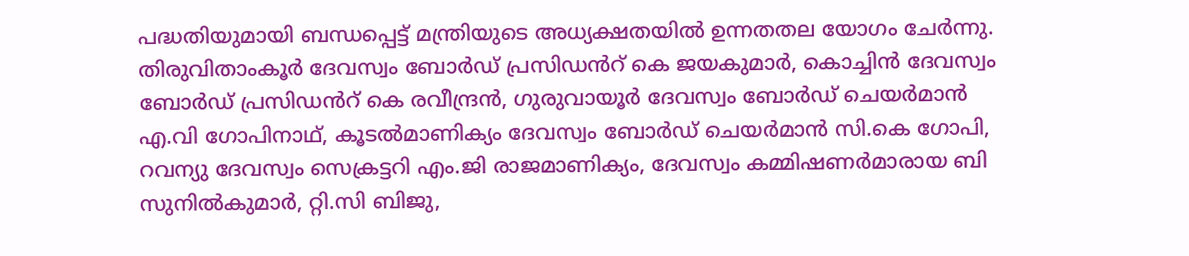പദ്ധതിയുമായി ബന്ധപ്പെട്ട് മന്ത്രിയുടെ അധ്യക്ഷതയിൽ ഉന്നതതല യോഗം ചേർന്നു. തിരുവിതാംകൂർ ദേവസ്വം ബോർഡ് പ്രസിഡൻറ് കെ ജയകുമാർ, കൊച്ചിൻ ദേവസ്വം ബോർഡ് പ്രസിഡൻറ് കെ രവീന്ദ്രൻ, ഗുരുവായൂർ ദേവസ്വം ബോർഡ് ചെയർമാൻ എ.വി ഗോപിനാഥ്, കൂടൽമാണിക്യം ദേവസ്വം ബോർഡ് ചെയർമാൻ സി.കെ ഗോപി, റവന്യു ദേവസ്വം സെക്രട്ടറി എം.ജി രാജമാണിക്യം, ദേവസ്വം കമ്മിഷണർമാരായ ബി സുനിൽകുമാർ, റ്റി.സി ബിജു,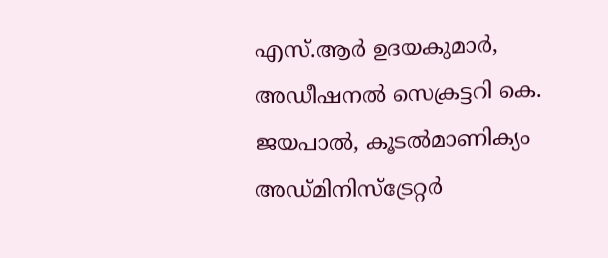എസ്.ആർ ഉദയകുമാർ, അഡീഷനൽ സെക്രട്ടറി കെ. ജയപാൽ, കൂടൽമാണിക്യം അഡ്മിനിസ്ട്രേറ്റർ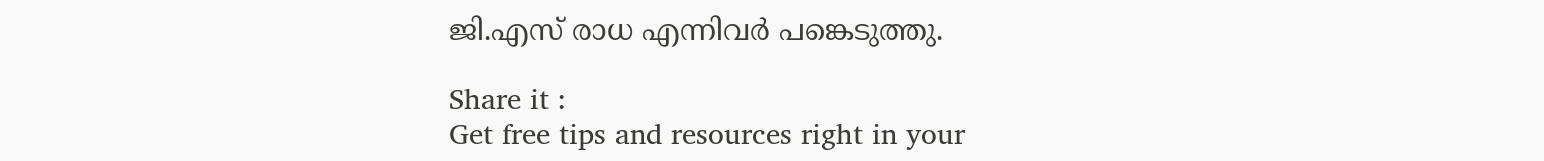ജി.എസ് രാധ എന്നിവർ പങ്കെടുത്തു.

Share it :
Get free tips and resources right in your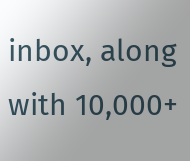inbox, along with 10,000+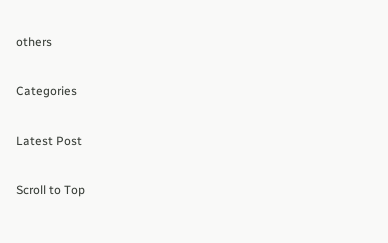others

Categories

Latest Post

Scroll to Top